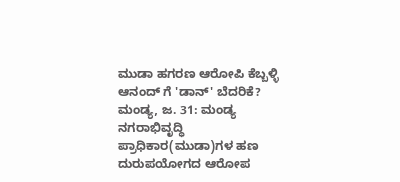ಮುಡಾ ಹಗರಣ ಆರೋಪಿ ಕೆಬ್ಬಳ್ಳಿ ಆನಂದ್ ಗೆ 'ಡಾನ್' ಬೆದರಿಕೆ?
ಮಂಡ್ಯ, ಜ. 31: ಮಂಡ್ಯ ನಗರಾಭಿವೃದ್ಧಿ ಪ್ರಾಧಿಕಾರ(ಮುಡಾ)ಗಳ ಹಣ ದುರುಪಯೋಗದ ಆರೋಪ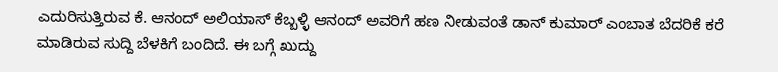ಎದುರಿಸುತ್ತಿರುವ ಕೆ. ಆನಂದ್ ಅಲಿಯಾಸ್ ಕೆಬ್ಬಳ್ಳಿ ಆನಂದ್ ಅವರಿಗೆ ಹಣ ನೀಡುವಂತೆ ಡಾನ್ ಕುಮಾರ್ ಎಂಬಾತ ಬೆದರಿಕೆ ಕರೆ ಮಾಡಿರುವ ಸುದ್ದಿ ಬೆಳಕಿಗೆ ಬಂದಿದೆ. ಈ ಬಗ್ಗೆ ಖುದ್ದು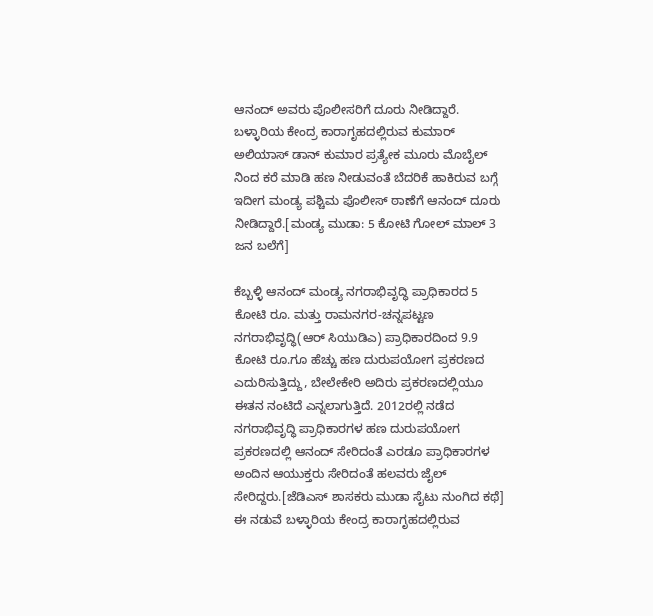ಆನಂದ್ ಅವರು ಪೊಲೀಸರಿಗೆ ದೂರು ನೀಡಿದ್ದಾರೆ.
ಬಳ್ಳಾರಿಯ ಕೇಂದ್ರ ಕಾರಾಗೃಹದಲ್ಲಿರುವ ಕುಮಾರ್ ಅಲಿಯಾಸ್ ಡಾನ್ ಕುಮಾರ ಪ್ರತ್ಯೇಕ ಮೂರು ಮೊಬೈಲ್ ನಿಂದ ಕರೆ ಮಾಡಿ ಹಣ ನೀಡುವಂತೆ ಬೆದರಿಕೆ ಹಾಕಿರುವ ಬಗ್ಗೆ ಇದೀಗ ಮಂಡ್ಯ ಪಶ್ಚಿಮ ಪೊಲೀಸ್ ಠಾಣೆಗೆ ಆನಂದ್ ದೂರು ನೀಡಿದ್ದಾರೆ.[ಮಂಡ್ಯ ಮುಡಾ: 5 ಕೋಟಿ ಗೋಲ್ ಮಾಲ್ 3 ಜನ ಬಲೆಗೆ]

ಕೆಬ್ಬಳ್ಳಿ ಆನಂದ್ ಮಂಡ್ಯ ನಗರಾಭಿವೃದ್ಧಿ ಪ್ರಾಧಿಕಾರದ 5 ಕೋಟಿ ರೂ. ಮತ್ತು ರಾಮನಗರ-ಚನ್ನಪಟ್ಟಣ ನಗರಾಭಿವೃದ್ಧಿ(ಆರ್ ಸಿಯುಡಿಎ) ಪ್ರಾಧಿಕಾರದಿಂದ 9.9 ಕೋಟಿ ರೂ.ಗೂ ಹೆಚ್ಚು ಹಣ ದುರುಪಯೋಗ ಪ್ರಕರಣದ ಎದುರಿಸುತ್ತಿದ್ದು, ಬೇಲೇಕೇರಿ ಅದಿರು ಪ್ರಕರಣದಲ್ಲಿಯೂ ಈತನ ನಂಟಿದೆ ಎನ್ನಲಾಗುತ್ತಿದೆ. 2012ರಲ್ಲಿ ನಡೆದ ನಗರಾಭಿವೃದ್ಧಿ ಪ್ರಾಧಿಕಾರಗಳ ಹಣ ದುರುಪಯೋಗ ಪ್ರಕರಣದಲ್ಲಿ ಆನಂದ್ ಸೇರಿದಂತೆ ಎರಡೂ ಪ್ರಾಧಿಕಾರಗಳ ಅಂದಿನ ಆಯುಕ್ತರು ಸೇರಿದಂತೆ ಹಲವರು ಜೈಲ್ ಸೇರಿದ್ದರು.[ಜೆಡಿಎಸ್ ಶಾಸಕರು ಮುಡಾ ಸೈಟು ನುಂಗಿದ ಕಥೆ]
ಈ ನಡುವೆ ಬಳ್ಳಾರಿಯ ಕೇಂದ್ರ ಕಾರಾಗೃಹದಲ್ಲಿರುವ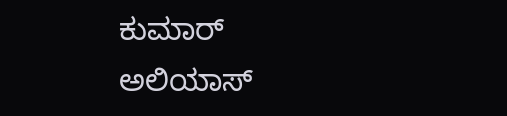ಕುಮಾರ್ ಅಲಿಯಾಸ್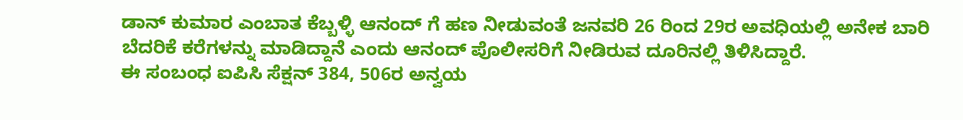ಡಾನ್ ಕುಮಾರ ಎಂಬಾತ ಕೆಬ್ಬಳ್ಳಿ ಆನಂದ್ ಗೆ ಹಣ ನೀಡುವಂತೆ ಜನವರಿ 26 ರಿಂದ 29ರ ಅವಧಿಯಲ್ಲಿ ಅನೇಕ ಬಾರಿ ಬೆದರಿಕೆ ಕರೆಗಳನ್ನು ಮಾಡಿದ್ದಾನೆ ಎಂದು ಆನಂದ್ ಪೊಲೀಸರಿಗೆ ನೀಡಿರುವ ದೂರಿನಲ್ಲಿ ತಿಳಿಸಿದ್ದಾರೆ.
ಈ ಸಂಬಂಧ ಐಪಿಸಿ ಸೆಕ್ಷನ್ 384, 506ರ ಅನ್ವಯ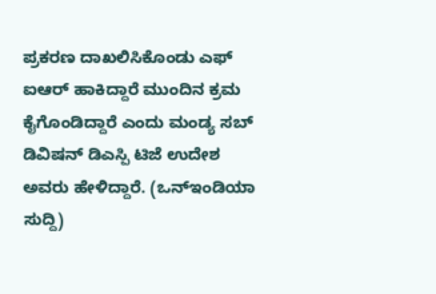ಪ್ರಕರಣ ದಾಖಲಿಸಿಕೊಂಡು ಎಫ್ ಐಆರ್ ಹಾಕಿದ್ದಾರೆ ಮುಂದಿನ ಕ್ರಮ ಕೈಗೊಂಡಿದ್ದಾರೆ ಎಂದು ಮಂಡ್ಯ ಸಬ್ ಡಿವಿಷನ್ ಡಿಎಸ್ಪಿ ಟಿಜೆ ಉದೇಶ ಅವರು ಹೇಳಿದ್ದಾರೆ. (ಒನ್ಇಂಡಿಯಾ ಸುದ್ದಿ)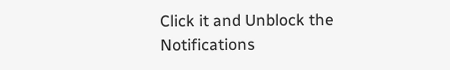Click it and Unblock the Notifications